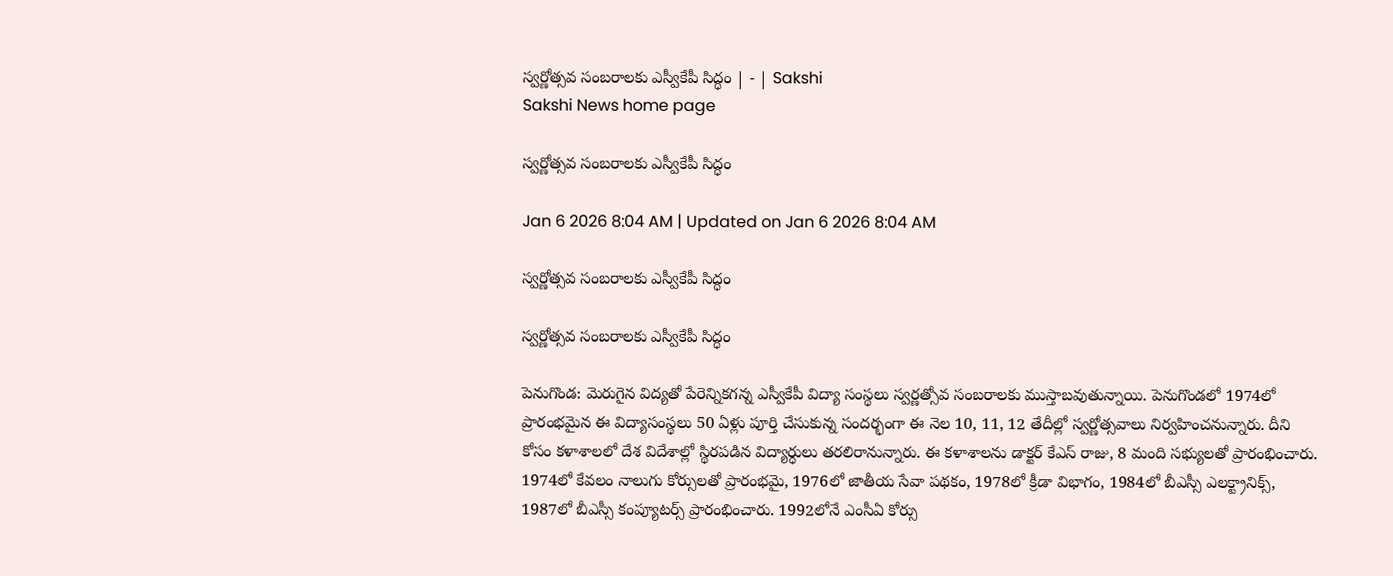స్వర్ణోత్సవ సంబరాలకు ఎస్వీకేపీ సిద్ధం | - | Sakshi
Sakshi News home page

స్వర్ణోత్సవ సంబరాలకు ఎస్వీకేపీ సిద్ధం

Jan 6 2026 8:04 AM | Updated on Jan 6 2026 8:04 AM

స్వర్ణోత్సవ సంబరాలకు ఎస్వీకేపీ సిద్ధం

స్వర్ణోత్సవ సంబరాలకు ఎస్వీకేపీ సిద్ధం

పెనుగొండ: మెరుగైన విద్యతో పేరెన్నికగన్న ఎస్వీకేపీ విద్యా సంస్థలు స్వర్ణత్సోవ సంబరాలకు ముస్తాబవుతున్నాయి. పెనుగొండలో 1974లో ప్రారంభమైన ఈ విద్యాసంస్థలు 50 ఏళ్లు పూర్తి చేసుకున్న సందర్భంగా ఈ నెల 10, 11, 12 తేదీల్లో స్వర్ణోత్సవాలు నిర్వహించనున్నారు. దీని కోసం కళాశాలలో దేశ విదేశాల్లో స్థిరపడిన విద్యార్ధులు తరలిరానున్నారు. ఈ కళాశాలను డాక్టర్‌ కేఎస్‌ రాజు, 8 మంది సభ్యులతో ప్రారంభించారు. 1974లో కేవలం నాలుగు కోర్సులతో ప్రారంభమై, 1976లో జాతీయ సేవా పథకం, 1978లో క్రీడా విభాగం, 1984లో బీఎస్సీ ఎలక్ట్రానిక్స్‌, 1987లో బీఎస్సీ కంప్యూటర్స్‌ ప్రారంభించారు. 1992లోనే ఎంసీఏ కోర్సు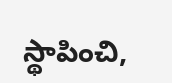స్థాపించి,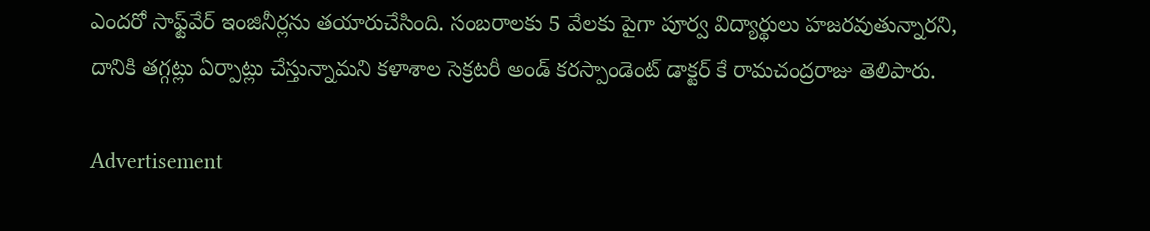ఎందరో సాఫ్ట్‌వేర్‌ ఇంజినీర్లను తయారుచేసింది. సంబరాలకు 5 వేలకు పైగా పూర్వ విద్యార్థులు హజరవుతున్నారని, దానికి తగ్గట్లు ఏర్పాట్లు చేస్తున్నామని కళాశాల సెక్రటరీ అండ్‌ కరస్పాండెంట్‌ డాక్టర్‌ కే రామచంద్రరాజు తెలిపారు.

Advertisement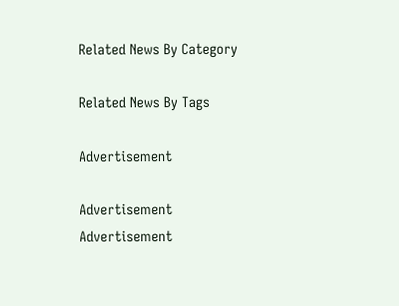Related News By Category

Related News By Tags

Advertisement

Advertisement
Advertisement